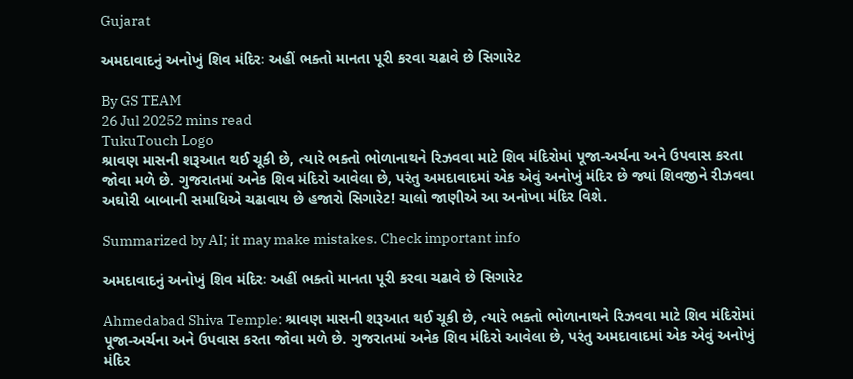Gujarat

અમદાવાદનું અનોખું શિવ મંદિરઃ અહીં ભક્તો માનતા પૂરી કરવા ચઢાવે છે સિગારેટ

By GS TEAM
26 Jul 20252 mins read
TukuTouch Logo
શ્રાવણ માસની શરૂઆત થઈ ચૂકી છે, ત્યારે ભક્તો ભોળાનાથને રિઝવવા માટે શિવ મંદિરોમાં પૂજા-અર્ચના અને ઉપવાસ કરતા જોવા મળે છે. ગુજરાતમાં અનેક શિવ મંદિરો આવેલા છે, પરંતુ અમદાવાદમાં એક એવું અનોખું મંદિર છે જ્યાં શિવજીને રીઝવવા અઘોરી બાબાની સમાધિએ ચઢાવાય છે હજારો સિગારેટ! ચાલો જાણીએ આ અનોખા મંદિર વિશે.

Summarized by AI; it may make mistakes. Check important info

અમદાવાદનું અનોખું શિવ મંદિરઃ અહીં ભક્તો માનતા પૂરી કરવા ચઢાવે છે સિગારેટ

Ahmedabad Shiva Temple: શ્રાવણ માસની શરૂઆત થઈ ચૂકી છે, ત્યારે ભક્તો ભોળાનાથને રિઝવવા માટે શિવ મંદિરોમાં પૂજા-અર્ચના અને ઉપવાસ કરતા જોવા મળે છે. ગુજરાતમાં અનેક શિવ મંદિરો આવેલા છે, પરંતુ અમદાવાદમાં એક એવું અનોખું મંદિર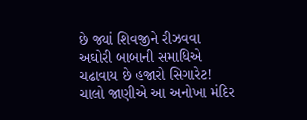છે જ્યાં શિવજીને રીઝવવા અઘોરી બાબાની સમાધિએ ચઢાવાય છે હજારો સિગારેટ! ચાલો જાણીએ આ અનોખા મંદિર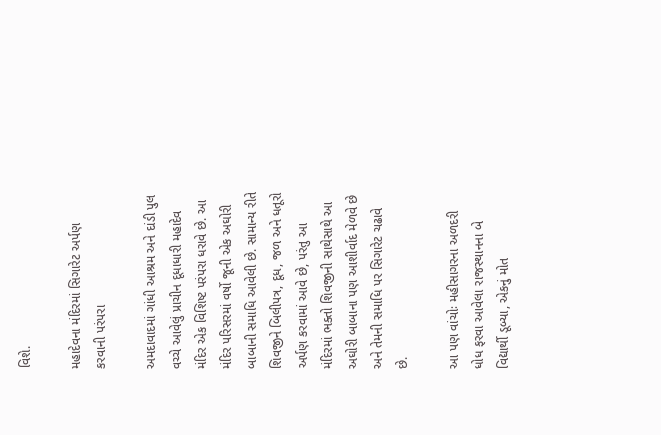વિશે.

મહાદેવના મંદિરમાં સિગારેટ અર્પણ કરવાની પરંપરા

અમદાવાદમાં ગાંધી આશ્રમ અને દાંડી પુલ વચ્ચે આવેલું પ્રાચીન દૂધાધારી મહાદેવ મંદિર એક વિશિષ્ટ પરંપરા ધરાવે છે. આ મંદિર પરિસરમાં વર્ષો જૂની એક અઘોરી બાબાની સમાધિ આવેલી છે. સામાન્ય રીતે શિવજીને બિલીપત્ર, દૂધ, જળ અને ધતૂરો અર્પણ કરવામાં આવે છે, પરંતુ આ મંદિરમાં ભક્તો શિવજીની સાથેસાથે આ અઘોરી બાબાના પણ આશીર્વાદ મેળવે છે અને તેમની સમાધિ પર સિગારેટ ચઢાવે છે.

આ પણ વાંચોઃ મહીસાગરના અળદરી ધોધ ફરવા આવેલા રાજસ્થાનના બે વિદ્યાર્થી ડૂબ્યા, એકનું મોત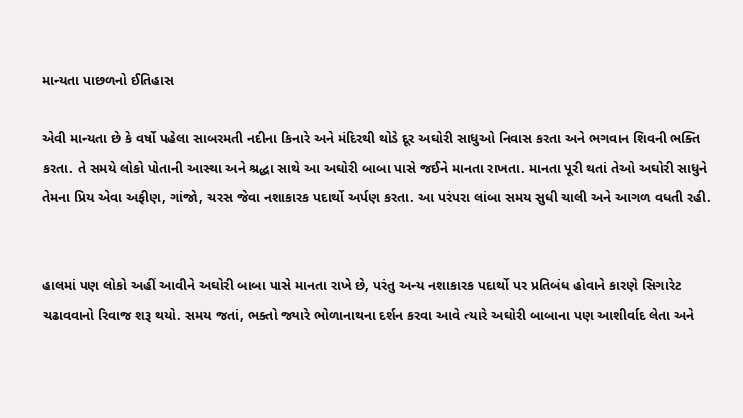માન્યતા પાછળનો ઈતિહાસ

એવી માન્યતા છે કે વર્ષો પહેલા સાબરમતી નદીના કિનારે અને મંદિરથી થોડે દૂર અઘોરી સાધુઓ નિવાસ કરતા અને ભગવાન શિવની ભક્તિ કરતા. તે સમયે લોકો પોતાની આસ્થા અને શ્રદ્ધા સાથે આ અઘોરી બાબા પાસે જઈને માનતા રાખતા. માનતા પૂરી થતાં તેઓ અઘોરી સાધુને તેમના પ્રિય એવા અફીણ, ગાંજો, ચરસ જેવા નશાકારક પદાર્થો અર્પણ કરતા. આ પરંપરા લાંબા સમય સુધી ચાલી અને આગળ વધતી રહી.


હાલમાં પણ લોકો અહીં આવીને અઘોરી બાબા પાસે માનતા રાખે છે, પરંતુ અન્ય નશાકારક પદાર્થો પર પ્રતિબંધ હોવાને કારણે સિગારેટ ચઢાવવાનો રિવાજ શરૂ થયો. સમય જતાં, ભક્તો જ્યારે ભોળાનાથના દર્શન કરવા આવે ત્યારે અઘોરી બાબાના પણ આશીર્વાદ લેતા અને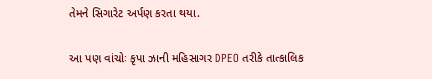તેમને સિગારેટ અર્પણ કરતા થયા.

આ પણ વાંચોઃ કૃપા ઝાની મહિસાગર DPEO તરીકે તાત્કાલિક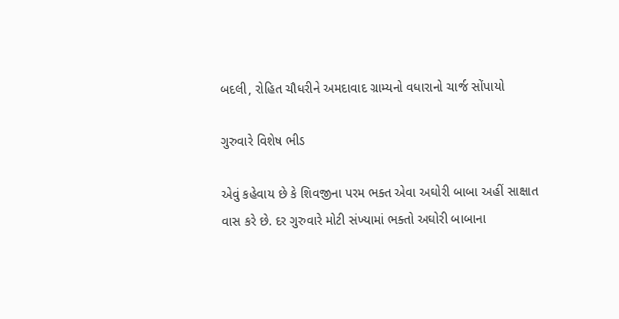બદલી, રોહિત ચૌધરીને અમદાવાદ ગ્રામ્યનો વધારાનો ચાર્જ સોંપાયો

ગુરુવારે વિશેષ ભીડ

એવું કહેવાય છે કે શિવજીના પરમ ભક્ત એવા અઘોરી બાબા અહીં સાક્ષાત વાસ કરે છે. દર ગુરુવારે મોટી સંખ્યામાં ભક્તો અઘોરી બાબાના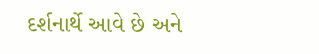દર્શનાર્થે આવે છે અને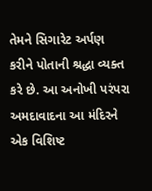તેમને સિગારેટ અર્પણ કરીને પોતાની શ્રદ્ધા વ્યક્ત કરે છે. આ અનોખી પરંપરા અમદાવાદના આ મંદિરને એક વિશિષ્ટ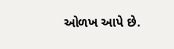ઓળખ આપે છે.